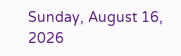Sunday, August 16, 2026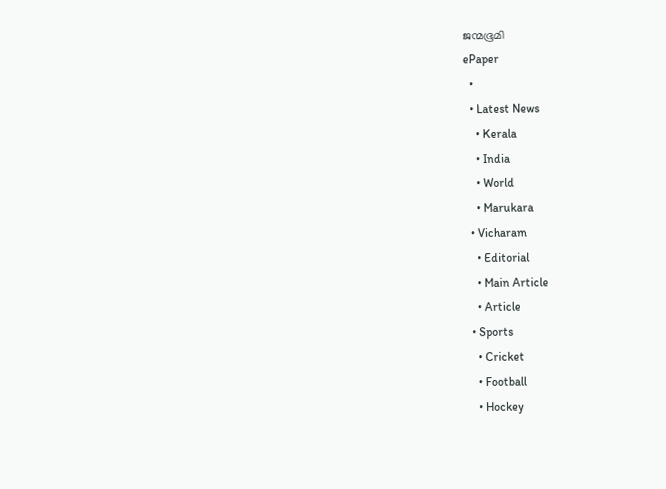ജന്മഭൂമി
ePaper
  •
  • Latest News
    • Kerala
    • India
    • World
    • Marukara
  • Vicharam
    • Editorial
    • Main Article
    • Article
  • Sports
    • Cricket
    • Football
    • Hockey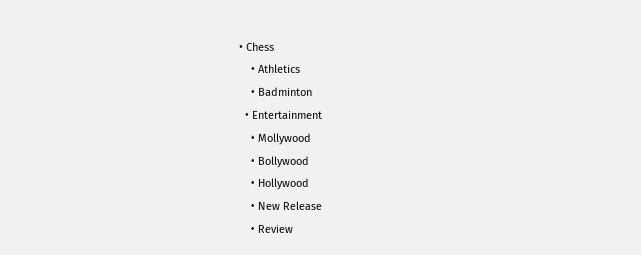• Chess
    • Athletics
    • Badminton
  • Entertainment
    • Mollywood
    • Bollywood
    • Hollywood
    • New Release
    • Review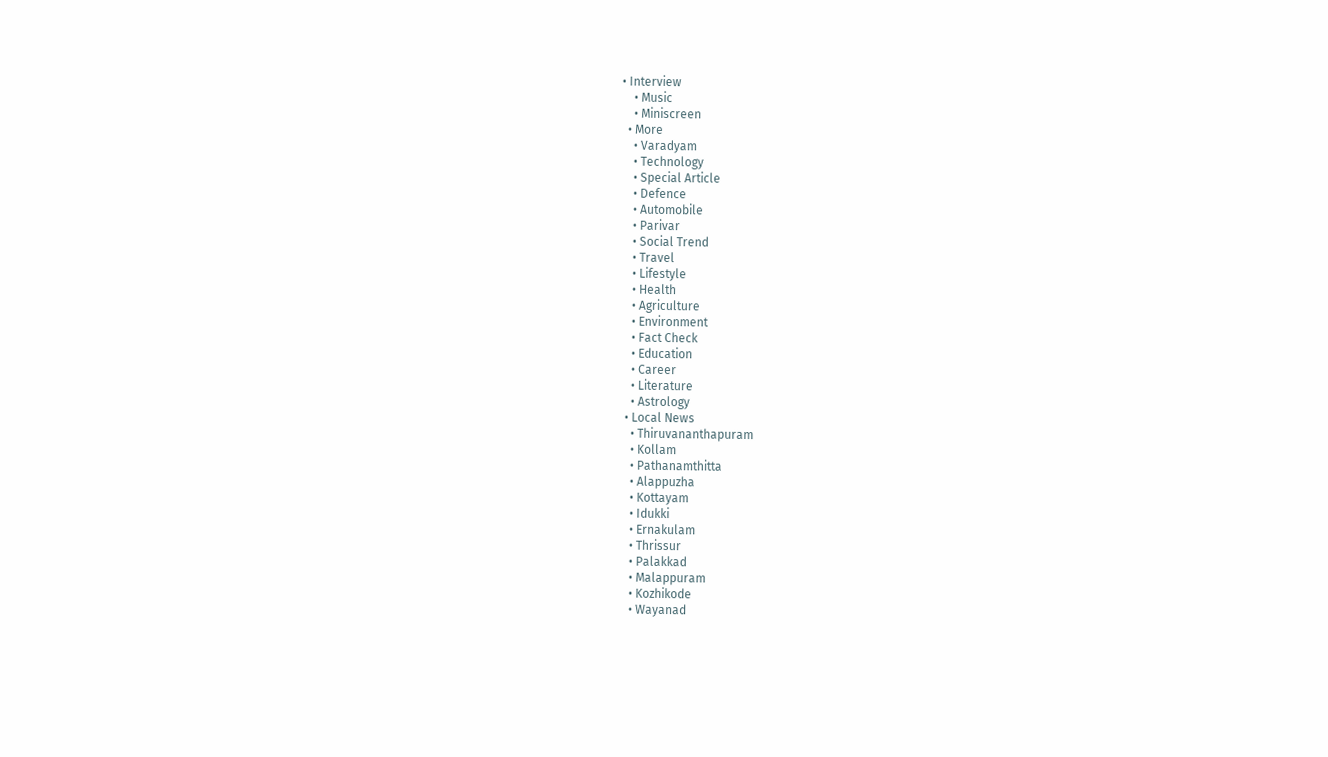• Interview
    • Music
    • Miniscreen
  • More
    • Varadyam
    • Technology
    • Special Article
    • Defence
    • Automobile
    • Parivar
    • Social Trend
    • Travel
    • Lifestyle
    • Health
    • Agriculture
    • Environment
    • Fact Check
    • Education
    • Career
    • Literature
    • Astrology
  • Local News
    • Thiruvananthapuram
    • Kollam
    • Pathanamthitta
    • Alappuzha
    • Kottayam
    • Idukki
    • Ernakulam
    • Thrissur
    • Palakkad
    • Malappuram
    • Kozhikode
    • Wayanad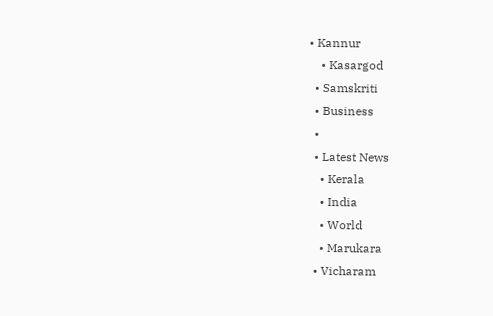• Kannur
    • Kasargod
  • Samskriti
  • Business
  •
  • Latest News
    • Kerala
    • India
    • World
    • Marukara
  • Vicharam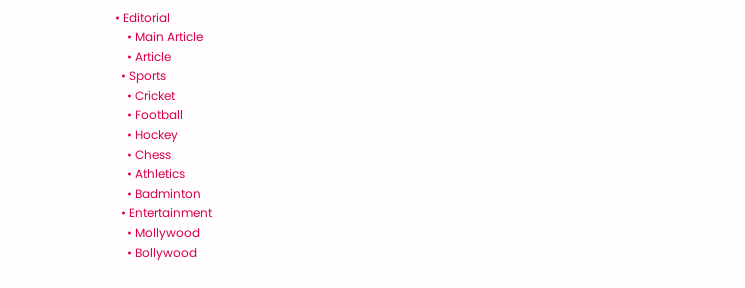• Editorial
    • Main Article
    • Article
  • Sports
    • Cricket
    • Football
    • Hockey
    • Chess
    • Athletics
    • Badminton
  • Entertainment
    • Mollywood
    • Bollywood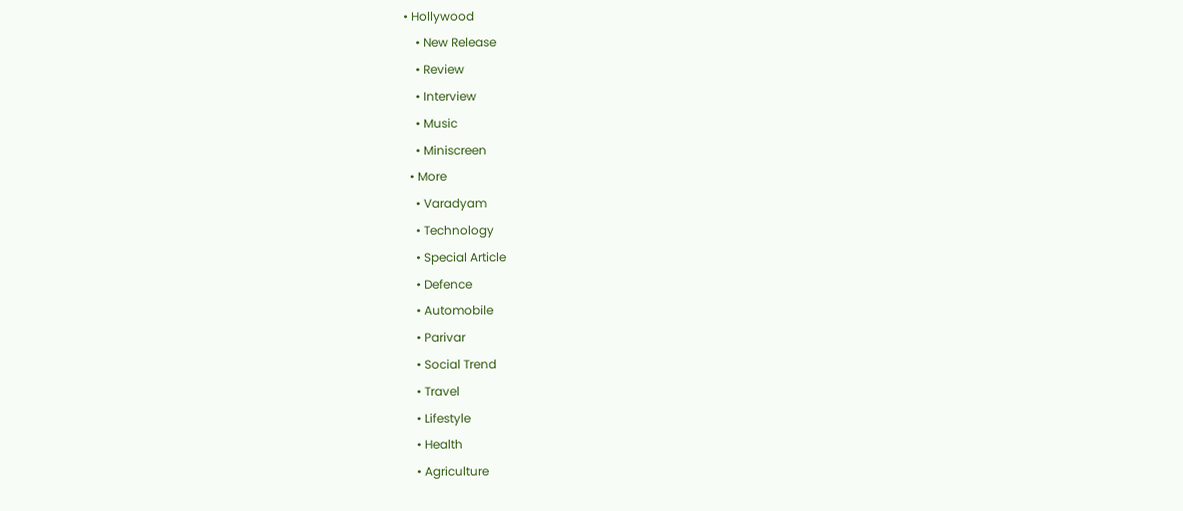• Hollywood
    • New Release
    • Review
    • Interview
    • Music
    • Miniscreen
  • More
    • Varadyam
    • Technology
    • Special Article
    • Defence
    • Automobile
    • Parivar
    • Social Trend
    • Travel
    • Lifestyle
    • Health
    • Agriculture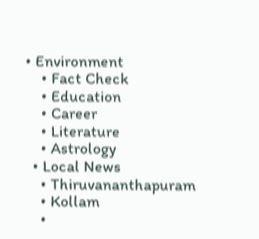• Environment
    • Fact Check
    • Education
    • Career
    • Literature
    • Astrology
  • Local News
    • Thiruvananthapuram
    • Kollam
    •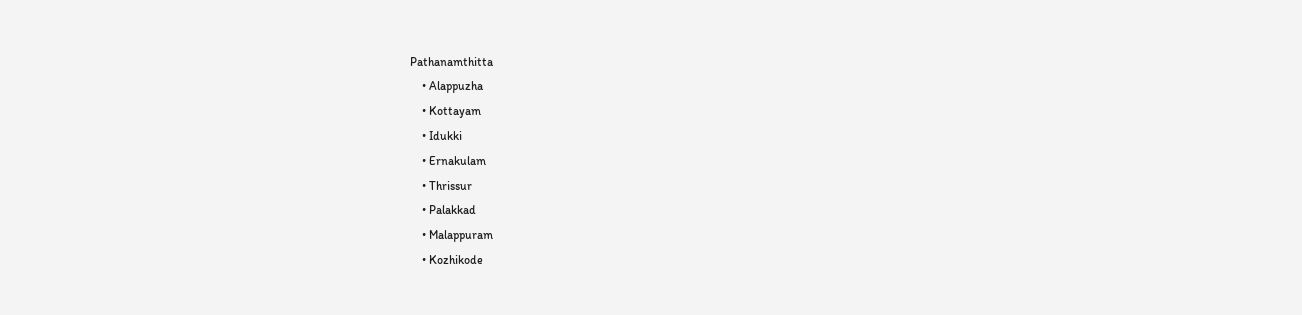Pathanamthitta
    • Alappuzha
    • Kottayam
    • Idukki
    • Ernakulam
    • Thrissur
    • Palakkad
    • Malappuram
    • Kozhikode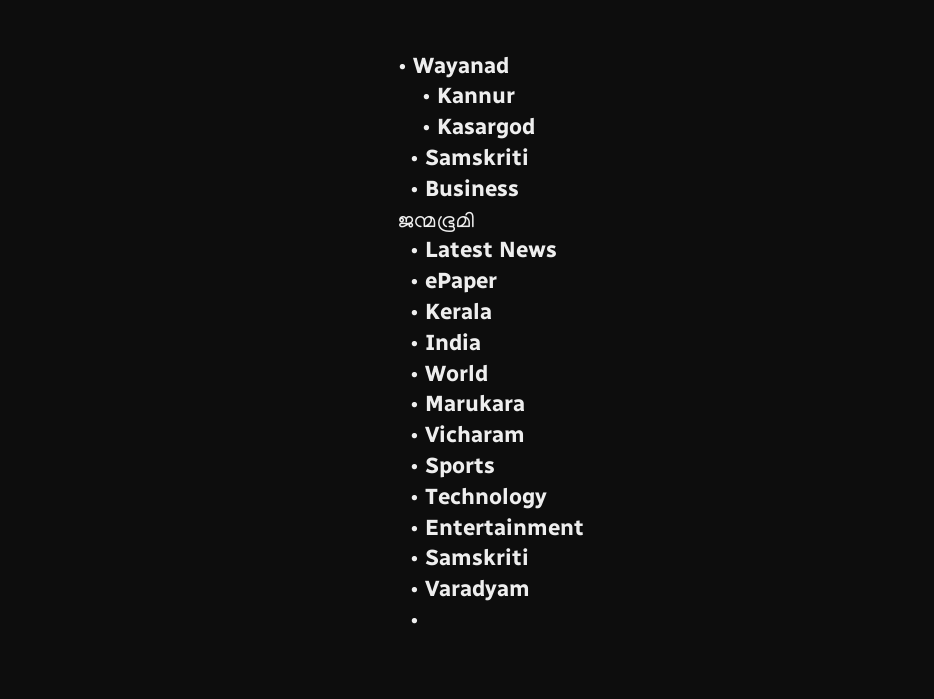• Wayanad
    • Kannur
    • Kasargod
  • Samskriti
  • Business
ജന്മഭൂമി
  • Latest News
  • ePaper
  • Kerala
  • India
  • World
  • Marukara
  • Vicharam
  • Sports
  • Technology
  • Entertainment
  • Samskriti
  • Varadyam
  •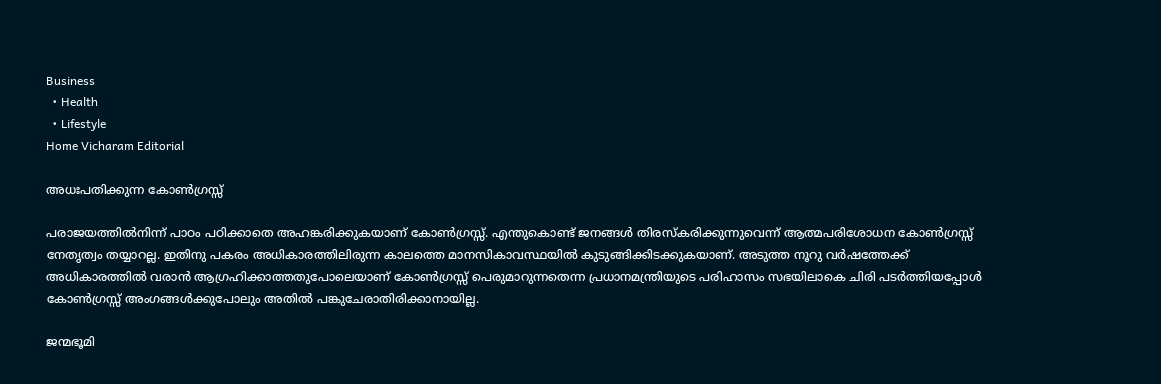Business
  • Health
  • Lifestyle
Home Vicharam Editorial

അധഃപതിക്കുന്ന കോണ്‍ഗ്രസ്സ്

പരാജയത്തില്‍നിന്ന് പാഠം പഠിക്കാതെ അഹങ്കരിക്കുകയാണ് കോണ്‍ഗ്രസ്സ്. എന്തുകൊണ്ട് ജനങ്ങള്‍ തിരസ്‌കരിക്കുന്നുവെന്ന് ആത്മപരിശോധന കോണ്‍ഗ്രസ്സ് നേതൃത്വം തയ്യാറല്ല. ഇതിനു പകരം അധികാരത്തിലിരുന്ന കാലത്തെ മാനസികാവസ്ഥയില്‍ കുടുങ്ങിക്കിടക്കുകയാണ്. അടുത്ത നൂറു വര്‍ഷത്തേക്ക് അധികാരത്തില്‍ വരാന്‍ ആഗ്രഹിക്കാത്തതുപോലെയാണ് കോണ്‍ഗ്രസ്സ് പെരുമാറുന്നതെന്ന പ്രധാനമന്ത്രിയുടെ പരിഹാസം സഭയിലാകെ ചിരി പടര്‍ത്തിയപ്പോള്‍ കോണ്‍ഗ്രസ്സ് അംഗങ്ങള്‍ക്കുപോലും അതില്‍ പങ്കുചേരാതിരിക്കാനായില്ല.

ജന്മഭൂമി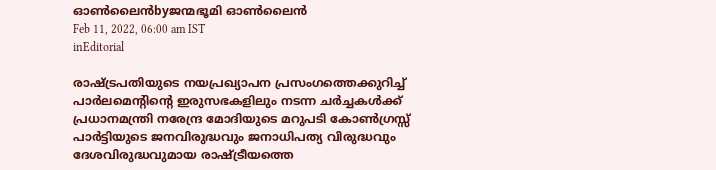ഓണ്‍ലൈന്‍byജന്മഭൂമി ഓണ്‍ലൈന്‍
Feb 11, 2022, 06:00 am IST
inEditorial

രാഷ്‌ട്രപതിയുടെ നയപ്രഖ്യാപന പ്രസംഗത്തെക്കുറിച്ച് പാര്‍ലമെന്റിന്റെ ഇരുസഭകളിലും നടന്ന ചര്‍ച്ചകള്‍ക്ക് പ്രധാനമന്ത്രി നരേന്ദ്ര മോദിയുടെ മറുപടി കോണ്‍ഗ്രസ്സ് പാര്‍ട്ടിയുടെ ജനവിരുദ്ധവും ജനാധിപത്യ വിരുദ്ധവും ദേശവിരുദ്ധവുമായ രാഷ്‌ട്രീയത്തെ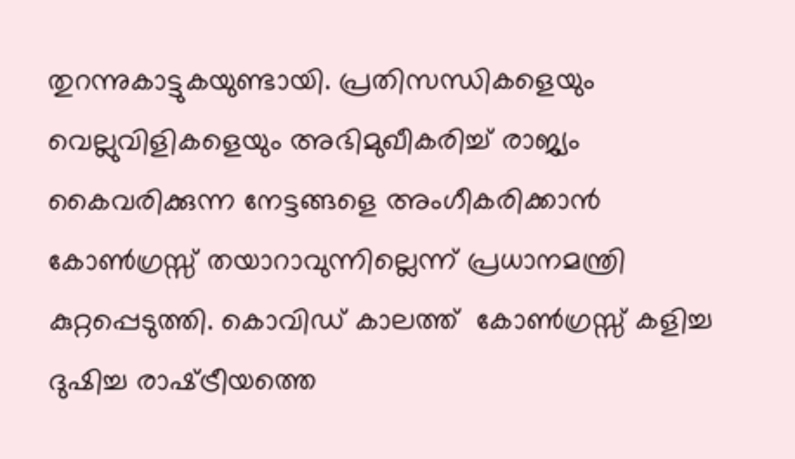തുറന്നുകാട്ടുകയുണ്ടായി. പ്രതിസന്ധികളെയും വെല്ലുവിളികളെയും അഭിമുഖീകരിച്ച് രാജ്യം കൈവരിക്കുന്ന നേട്ടങ്ങളെ അംഗീകരിക്കാന്‍ കോണ്‍ഗ്രസ്സ് തയാറാവുന്നില്ലെന്ന് പ്രധാനമന്ത്രി കുറ്റപ്പെടുത്തി. കൊവിഡ് കാലത്ത്  കോണ്‍ഗ്രസ്സ് കളിച്ച ദുഷിച്ച രാഷ്‌ട്രീയത്തെ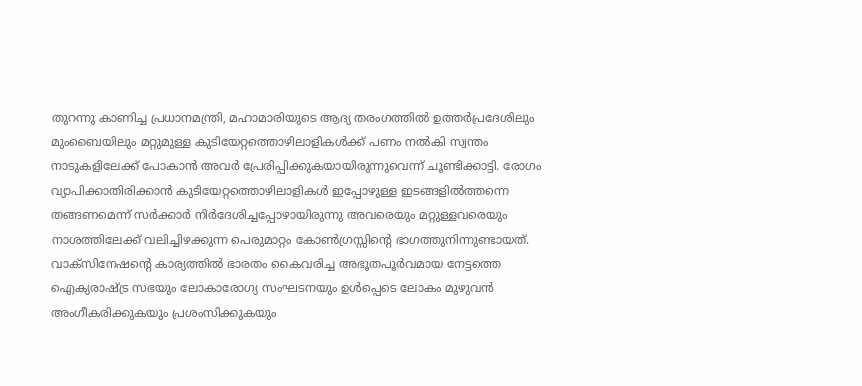തുറന്നു കാണിച്ച പ്രധാനമന്ത്രി, മഹാമാരിയുടെ ആദ്യ തരംഗത്തില്‍ ഉത്തര്‍പ്രദേശിലും മുംബൈയിലും മറ്റുമുള്ള കുടിയേറ്റത്തൊഴിലാളികള്‍ക്ക് പണം നല്‍കി സ്വന്തം നാടുകളിലേക്ക് പോകാന്‍ അവര്‍ പ്രേരിപ്പിക്കുകയായിരുന്നുവെന്ന് ചൂണ്ടിക്കാട്ടി. രോഗം വ്യാപിക്കാതിരിക്കാന്‍ കുടിയേറ്റത്തൊഴിലാളികള്‍ ഇപ്പോഴുള്ള ഇടങ്ങളില്‍ത്തന്നെ തങ്ങണമെന്ന് സര്‍ക്കാര്‍ നിര്‍ദേശിച്ചപ്പോഴായിരുന്നു അവരെയും മറ്റുള്ളവരെയും നാശത്തിലേക്ക് വലിച്ചിഴക്കുന്ന പെരുമാറ്റം കോണ്‍ഗ്രസ്സിന്റെ ഭാഗത്തുനിന്നുണ്ടായത്. വാക്‌സിനേഷന്റെ കാര്യത്തില്‍ ഭാരതം കൈവരിച്ച അഭൂതപൂര്‍വമായ നേട്ടത്തെ ഐക്യരാഷ്‌ട്ര സഭയും ലോകാരോഗ്യ സംഘടനയും ഉള്‍പ്പെടെ ലോകം മുഴുവന്‍ അംഗീകരിക്കുകയും പ്രശംസിക്കുകയും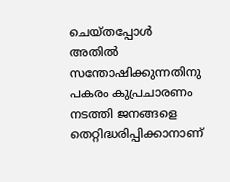ചെയ്തപ്പോള്‍ അതില്‍ സന്തോഷിക്കുന്നതിനു പകരം കുപ്രചാരണം നടത്തി ജനങ്ങളെ തെറ്റിദ്ധരിപ്പിക്കാനാണ്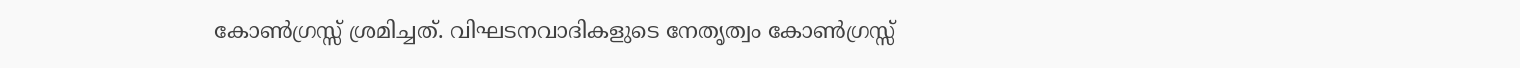കോണ്‍ഗ്രസ്സ് ശ്രമിച്ചത്. വിഘടനവാദികളുടെ നേതൃത്വം കോണ്‍ഗ്രസ്സ്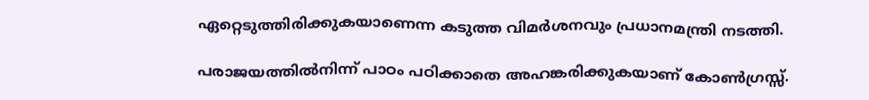ഏറ്റെടുത്തിരിക്കുകയാണെന്ന കടുത്ത വിമര്‍ശനവും പ്രധാനമന്ത്രി നടത്തി.

പരാജയത്തില്‍നിന്ന് പാഠം പഠിക്കാതെ അഹങ്കരിക്കുകയാണ് കോണ്‍ഗ്രസ്സ്.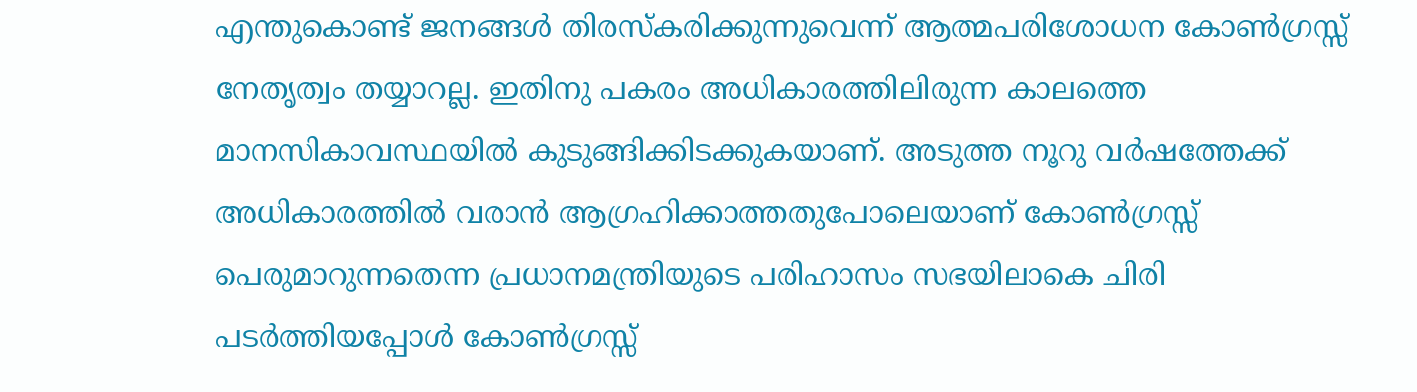എന്തുകൊണ്ട് ജനങ്ങള്‍ തിരസ്‌കരിക്കുന്നുവെന്ന് ആത്മപരിശോധന കോണ്‍ഗ്രസ്സ് നേതൃത്വം തയ്യാറല്ല. ഇതിനു പകരം അധികാരത്തിലിരുന്ന കാലത്തെ മാനസികാവസ്ഥയില്‍ കുടുങ്ങിക്കിടക്കുകയാണ്. അടുത്ത നൂറു വര്‍ഷത്തേക്ക് അധികാരത്തില്‍ വരാന്‍ ആഗ്രഹിക്കാത്തതുപോലെയാണ് കോണ്‍ഗ്രസ്സ് പെരുമാറുന്നതെന്ന പ്രധാനമന്ത്രിയുടെ പരിഹാസം സഭയിലാകെ ചിരി പടര്‍ത്തിയപ്പോള്‍ കോണ്‍ഗ്രസ്സ്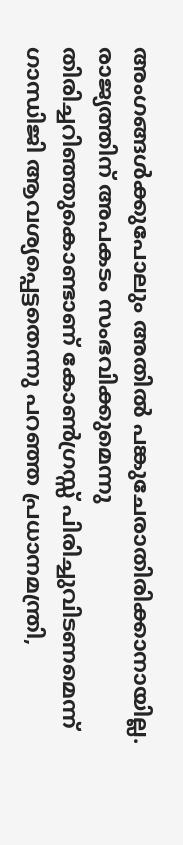അംഗങ്ങള്‍ക്കുപോലും അതില്‍ പങ്കുചേരാതിരിക്കാനായില്ല. രാജ്യത്തിന് അപകടം സംഭവിക്കുമെന്നു തിരിച്ചറിഞ്ഞുകൊണ്ടാണ് കോണ്‍ഗ്രസ്സ് പിരിച്ചുവിടണമെന്ന് ഗാന്ധിജി ആവശ്യപ്പെട്ടതെന്നു പറഞ്ഞ പ്രധാനമന്ത്രി,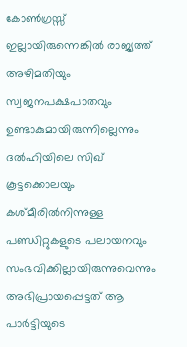കോണ്‍ഗ്രസ്സ് ഇല്ലായിരുന്നെങ്കില്‍ രാജ്യത്ത് അഴിമതിയും സ്വജനപക്ഷപാതവും ഉണ്ടാകുമായിരുന്നില്ലെന്നും ദല്‍ഹിയിലെ സിഖ് കൂട്ടക്കൊലയും കശ്മീരില്‍നിന്നുള്ള പണ്ഡിറ്റുകളുടെ പലായനവും സംഭവിക്കില്ലായിരുന്നുവെന്നും അഭിപ്രായപ്പെട്ടത് ആ പാര്‍ട്ടിയുടെ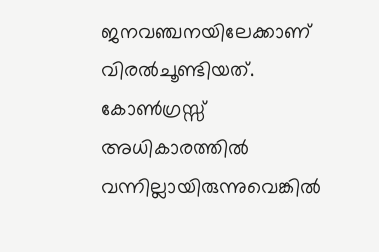ജനവഞ്ചനയിലേക്കാണ് വിരല്‍ചൂണ്ടിയത്. കോണ്‍ഗ്രസ്സ് അധികാരത്തില്‍ വന്നില്ലായിരുന്നുവെങ്കില്‍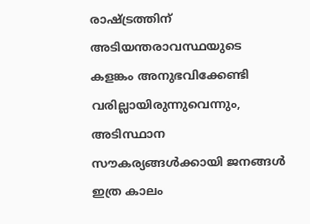രാഷ്‌ട്രത്തിന് അടിയന്തരാവസ്ഥയുടെ കളങ്കം അനുഭവിക്കേണ്ടി വരില്ലായിരുന്നുവെന്നും, അടിസ്ഥാന സൗകര്യങ്ങള്‍ക്കായി ജനങ്ങള്‍ ഇത്ര കാലം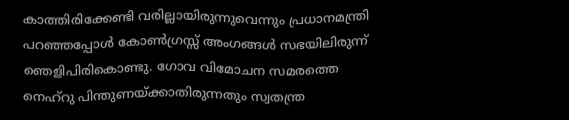കാത്തിരിക്കേണ്ടി വരില്ലായിരുന്നുവെന്നും പ്രധാനമന്ത്രി പറഞ്ഞപ്പോള്‍ കോണ്‍ഗ്രസ്സ് അംഗങ്ങള്‍ സഭയിലിരുന്ന് ഞെളിപിരികൊണ്ടു. ഗോവ വിമോചന സമരത്തെ നെഹ്‌റു പിന്തുണയ്‌ക്കാതിരുന്നതും സ്വതന്ത്ര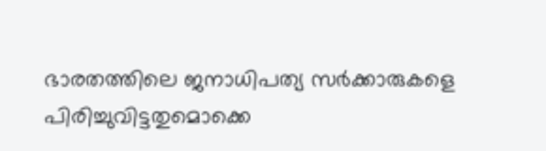ഭാരതത്തിലെ ജനാധിപത്യ സര്‍ക്കാരുകളെ പിരിച്ചുവിട്ടതുമൊക്കെ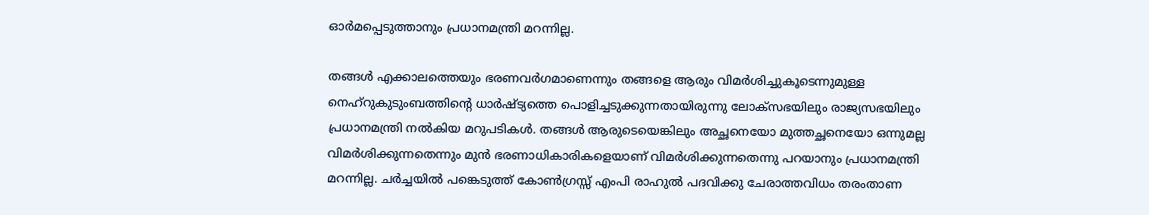ഓര്‍മപ്പെടുത്താനും പ്രധാനമന്ത്രി മറന്നില്ല.

തങ്ങള്‍ എക്കാലത്തെയും ഭരണവര്‍ഗമാണെന്നും തങ്ങളെ ആരും വിമര്‍ശിച്ചുകൂടെന്നുമുള്ള നെഹ്‌റുകുടുംബത്തിന്റെ ധാര്‍ഷ്ട്യത്തെ പൊളിച്ചടുക്കുന്നതായിരുന്നു ലോക്‌സഭയിലും രാജ്യസഭയിലും പ്രധാനമന്ത്രി നല്‍കിയ മറുപടികള്‍. തങ്ങള്‍ ആരുടെയെങ്കിലും അച്ഛനെയോ മുത്തച്ഛനെയോ ഒന്നുമല്ല വിമര്‍ശിക്കുന്നതെന്നും മുന്‍ ഭരണാധികാരികളെയാണ് വിമര്‍ശിക്കുന്നതെന്നു പറയാനും പ്രധാനമന്ത്രി മറന്നില്ല. ചര്‍ച്ചയില്‍ പങ്കെടുത്ത് കോണ്‍ഗ്രസ്സ് എംപി രാഹുല്‍ പദവിക്കു ചേരാത്തവിധം തരംതാണ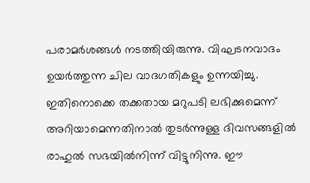പരാമര്‍ശങ്ങള്‍ നടത്തിയിരുന്നു. വിഘടനവാദം ഉയര്‍ത്തുന്ന ചില വാദഗതികളും ഉന്നയിച്ചു. ഇതിനൊക്കെ തക്കതായ മറുപടി ലഭിക്കുമെന്ന് അറിയാമെന്നതിനാല്‍ തുടര്‍ന്നുള്ള ദിവസങ്ങളില്‍ രാഹുല്‍ സഭയില്‍നിന്ന് വിട്ടുനിന്നു. ഈ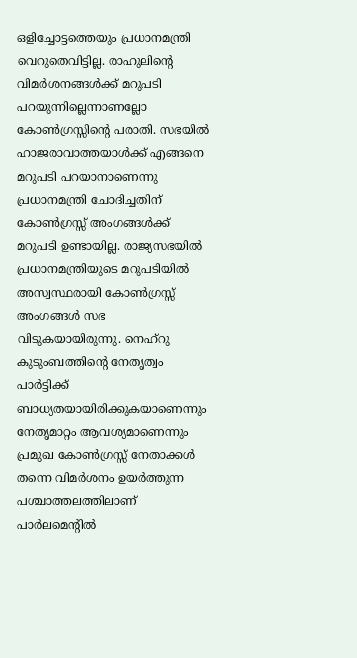ഒളിച്ചോട്ടത്തെയും പ്രധാനമന്ത്രി വെറുതെവിട്ടില്ല. രാഹുലിന്റെ വിമര്‍ശനങ്ങള്‍ക്ക് മറുപടി പറയുന്നില്ലെന്നാണല്ലോ കോണ്‍ഗ്രസ്സിന്റെ പരാതി. സഭയില്‍ ഹാജരാവാത്തയാള്‍ക്ക് എങ്ങനെ മറുപടി പറയാനാണെന്നു പ്രധാനമന്ത്രി ചോദിച്ചതിന് കോണ്‍ഗ്രസ്സ് അംഗങ്ങള്‍ക്ക് മറുപടി ഉണ്ടായില്ല. രാജ്യസഭയില്‍ പ്രധാനമന്ത്രിയുടെ മറുപടിയില്‍ അസ്വസ്ഥരായി കോണ്‍ഗ്രസ്സ് അംഗങ്ങള്‍ സഭ വിടുകയായിരുന്നു. നെഹ്‌റു കുടുംബത്തിന്റെ നേതൃത്വം പാര്‍ട്ടിക്ക് ബാധ്യതയായിരിക്കുകയാണെന്നും നേതൃമാറ്റം ആവശ്യമാണെന്നും പ്രമുഖ കോണ്‍ഗ്രസ്സ് നേതാക്കള്‍ തന്നെ വിമര്‍ശനം ഉയര്‍ത്തുന്ന പശ്ചാത്തലത്തിലാണ് പാര്‍ലമെന്റില്‍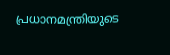പ്രധാനമന്ത്രിയുടെ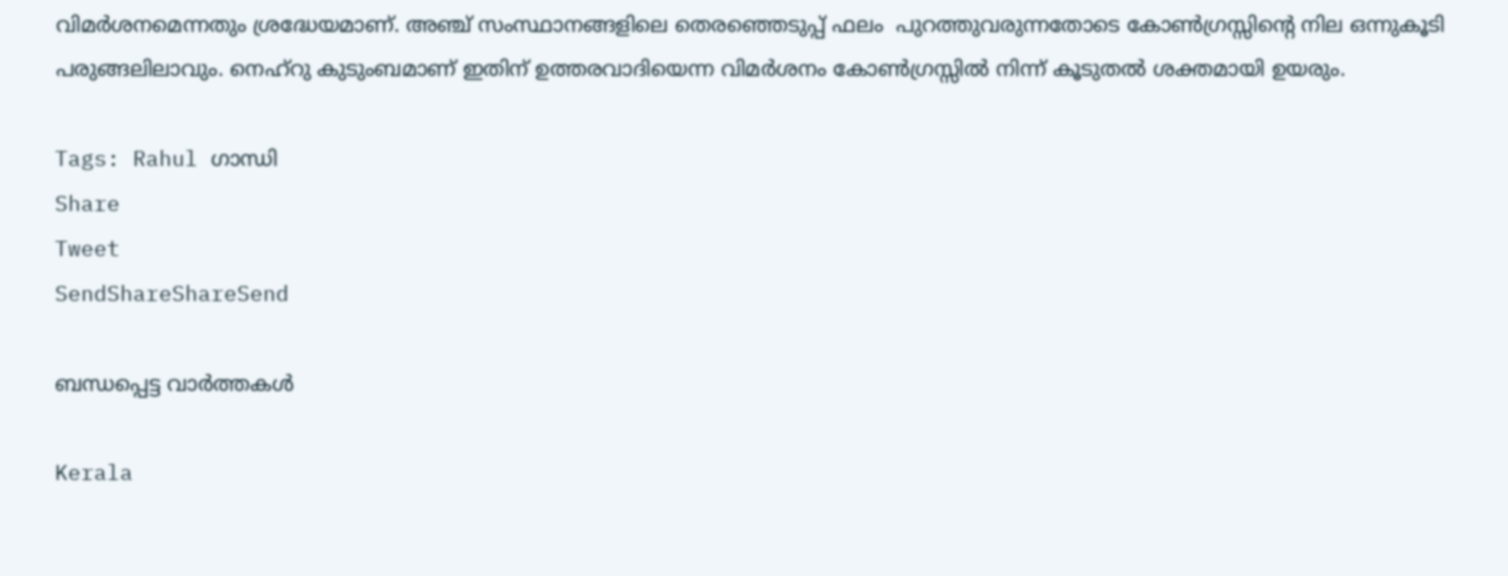വിമര്‍ശനമെന്നതും ശ്രദ്ധേയമാണ്. അഞ്ച് സംസ്ഥാനങ്ങളിലെ തെരഞ്ഞെടുപ്പ് ഫലം  പുറത്തുവരുന്നതോടെ കോണ്‍ഗ്രസ്സിന്റെ നില ഒന്നുകൂടി പരുങ്ങലിലാവും. നെഹ്‌റു കുടുംബമാണ് ഇതിന് ഉത്തരവാദിയെന്ന വിമര്‍ശനം കോണ്‍ഗ്രസ്സില്‍ നിന്ന് കൂടുതല്‍ ശക്തമായി ഉയരും.

Tags: Rahul ഗാന്ധി
Share
Tweet
SendShareShareSend

ബന്ധപ്പെട്ട വാര്‍ത്തകള്‍

Kerala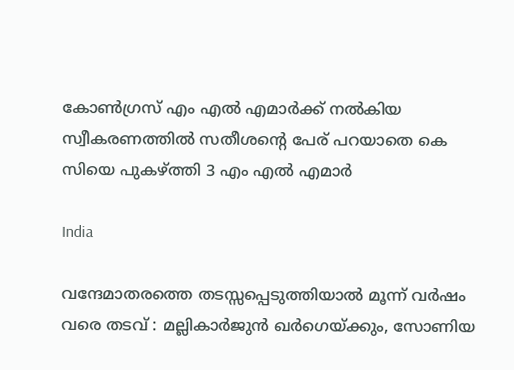കോണ്‍ഗ്രസ് എം എല്‍ എമാര്‍ക്ക് നല്‍കിയ സ്വീകരണത്തില്‍ സതീശന്റെ പേര് പറയാതെ കെ സിയെ പുകഴ്‌ത്തി 3 എം എല്‍ എമാര്‍

India

വന്ദേമാതരത്തെ തടസ്സപ്പെടുത്തിയാൽ മൂന്ന് വർഷം വരെ തടവ് : മല്ലികാർജുൻ ഖർഗെയ്‌ക്കും, സോണിയ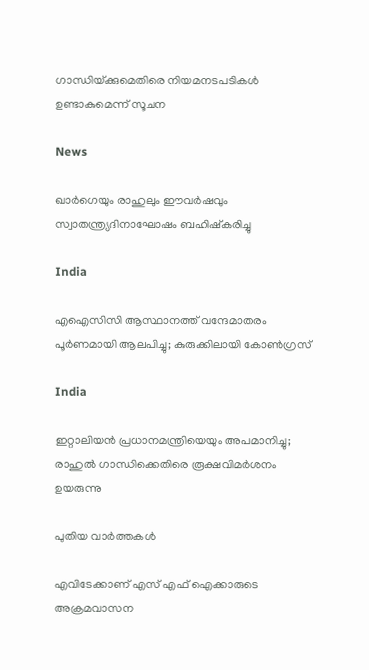ഗാന്ധിയ്‌ക്കുമെതിരെ നിയമനടപടികൾ ഉണ്ടാകുമെന്ന് സൂചന

News

ഖാർഗെയും രാഹുലും ഈവർഷവും സ്വാതന്ത്ര്യദിനാഘോഷം ബഹിഷ്‌കരിച്ചു

India

എഐസിസി ആസ്ഥാനത്ത് വന്ദേമാതരം പൂർണമായി ആലപിച്ചു; കുരുക്കിലായി കോൺഗ്രസ്

India

ഇറ്റാലിയന്‍ പ്രധാനമന്ത്രിയെയും അപമാനിച്ചു; രാഹുല്‍ ഗാന്ധിക്കെതിരെ രൂക്ഷവിമര്‍ശനം ഉയരുന്നു

പുതിയ വാര്‍ത്തകള്‍

എവിടേക്കാണ് എസ് എഫ് ഐക്കാരുടെ അക്രമവാസന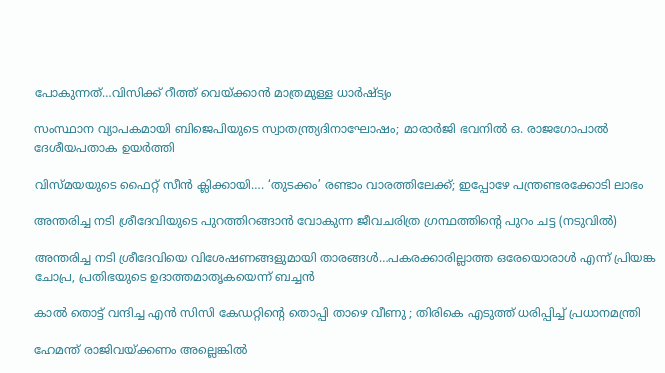പോകുന്നത്…വിസിക്ക് റീത്ത് വെയ്‌ക്കാന്‍ മാത്രമുള്ള ധാര്‍ഷ്ട്യം

സംസ്ഥാന വ്യാപകമായി ബിജെപിയുടെ സ്വാതന്ത്ര്യദിനാഘോഷം; മാരാർജി ഭവനിൽ ഒ. രാജഗോപാൽ ദേശീയപതാക ഉയർത്തി

വിസ്‍മയയുടെ ഫൈറ്റ് സീന്‍ ക്ലിക്കായി…. ‘തുടക്കം’ രണ്ടാം വാരത്തിലേക്ക്; ഇപ്പോഴേ പന്ത്രണ്ടരക്കോടി ലാഭം

അന്തരിച്ച നടി ശ്രീദേവിയുടെ പുറത്തിറങ്ങാന്‍ വോകുന്ന ജീവചരിത്ര ഗ്രന്ഥത്തിന്‍റെ പുറം ചട്ട (നടുവില്‍)

അന്തരിച്ച നടി ശ്രീദേവിയെ വിശേഷണങ്ങളുമായി താരങ്ങള്‍…പകരക്കാരില്ലാത്ത ഒരേയൊരാള്‍ എന്ന് പ്രിയങ്ക ചോപ്ര, പ്രതിഭയുടെ ഉദാത്തമാതൃകയെന്ന് ബച്ചന്‍

കാൽ തൊട്ട് വന്ദിച്ച എൻ സിസി കേഡറ്റിന്റെ തൊപ്പി താഴെ വീണു ; തിരികെ എടുത്ത് ധരിപ്പിച്ച് പ്രധാനമന്ത്രി

ഹേമന്ത് രാജിവയ്‌ക്കണം അല്ലെങ്കിൽ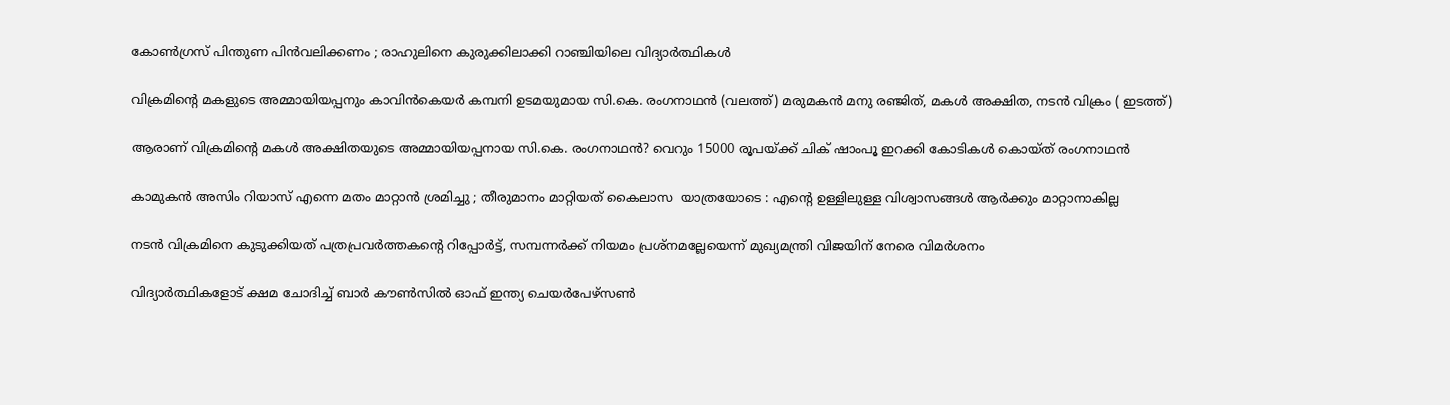കോൺഗ്രസ് പിന്തുണ പിൻവലിക്കണം ; രാഹുലിനെ കുരുക്കിലാക്കി റാഞ്ചിയിലെ വിദ്യാർത്ഥികൾ

വിക്രമിന്‍റെ മകളുടെ അമ്മായിയപ്പനും കാവിന്‍കെയര്‍ കമ്പനി ഉടമയുമായ സി.കെ. രംഗനാഥന്‍ (വലത്ത്) മരുമകന്‍ മനു രഞ്ജിത്, മകള്‍ അക്ഷിത, നടന്‍ വിക്രം ( ഇടത്ത്)

ആരാണ് വിക്രമിന്റെ മകള്‍ അക്ഷിതയുടെ അമ്മായിയപ്പനായ സി.കെ. രംഗനാഥന്‍? വെറും 15000 രൂപയ്‌ക്ക് ചിക് ഷാംപൂ ഇറക്കി കോടികള്‍ കൊയ്ത് രംഗനാഥന്‍

കാമുകൻ അസിം റിയാസ് എന്നെ മതം മാറ്റാൻ ശ്രമിച്ചു ; തീരുമാനം മാറ്റിയത് കൈലാസ  യാത്രയോടെ : എന്റെ ഉള്ളിലുള്ള വിശ്വാസങ്ങൾ ആർക്കും മാറ്റാനാകില്ല

നടന്‍ വിക്രമിനെ കുടുക്കിയത് പത്രപ്രവര്‍ത്തകന്റെ റിപ്പോര്‍ട്ട്, സമ്പന്നര്‍ക്ക് നിയമം പ്രശ്നമല്ലേയെന്ന് മുഖ്യമന്ത്രി വിജയിന് നേരെ വിമര്‍ശനം

വിദ്യാര്‍ത്ഥികളോട് ക്ഷമ ചോദിച്ച് ബാര്‍ കൗണ്‍സില്‍ ഓഫ് ഇന്ത്യ ചെയര്‍പേഴ്സണ്‍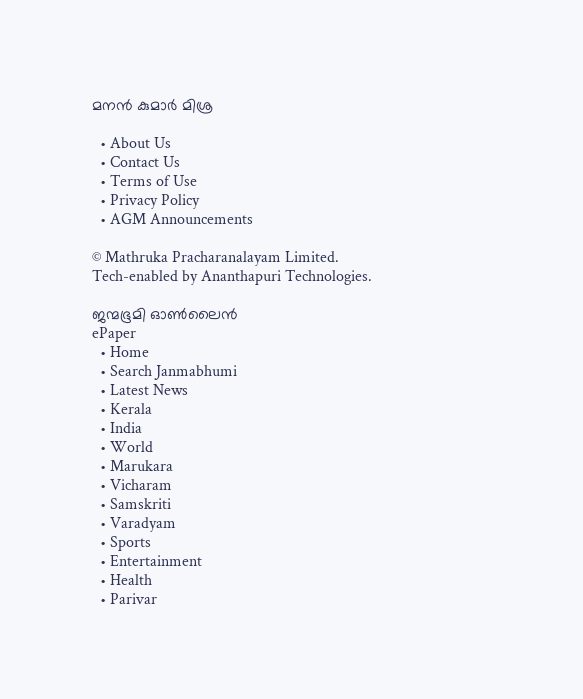മനന്‍ കുമാര്‍ മിശ്ര

  • About Us
  • Contact Us
  • Terms of Use
  • Privacy Policy
  • AGM Announcements

© Mathruka Pracharanalayam Limited.
Tech-enabled by Ananthapuri Technologies.

ജന്മഭൂമി ഓണ്‍ലൈന്‍
ePaper
  • Home
  • Search Janmabhumi
  • Latest News
  • Kerala
  • India
  • World
  • Marukara
  • Vicharam
  • Samskriti
  • Varadyam
  • Sports
  • Entertainment
  • Health
  • Parivar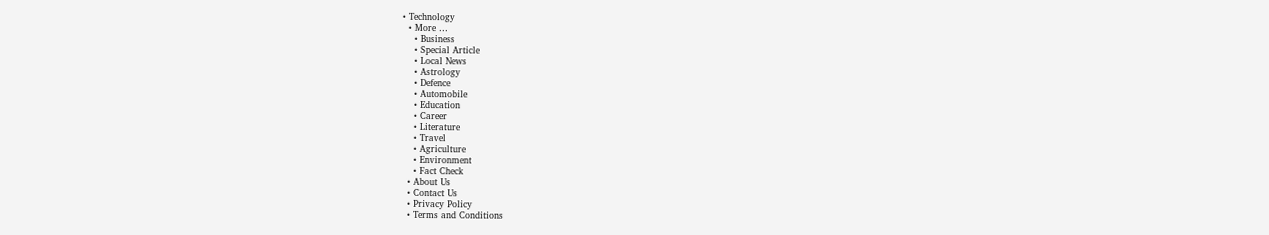• Technology
  • More …
    • Business
    • Special Article
    • Local News
    • Astrology
    • Defence
    • Automobile
    • Education
    • Career
    • Literature
    • Travel
    • Agriculture
    • Environment
    • Fact Check
  • About Us
  • Contact Us
  • Privacy Policy
  • Terms and Conditions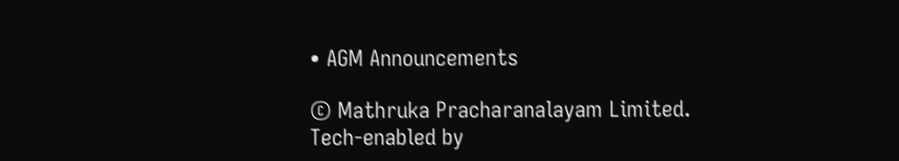• AGM Announcements

© Mathruka Pracharanalayam Limited.
Tech-enabled by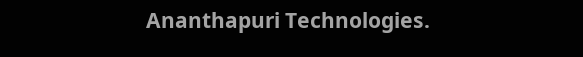Ananthapuri Technologies.